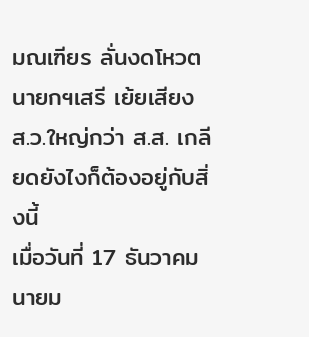มณเฑียร ลั่นงดโหวตนายกฯเสรี เย้ยเสียง ส.ว.ใหญ่กว่า ส.ส. เกลียดยังไงก็ต้องอยู่กับสิ่งนี้
เมื่อวันที่ 17 ธันวาคม นายม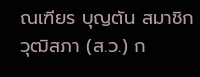ณเฑียร บุญตัน สมาชิกวุฒิสภา (ส.ว.) ก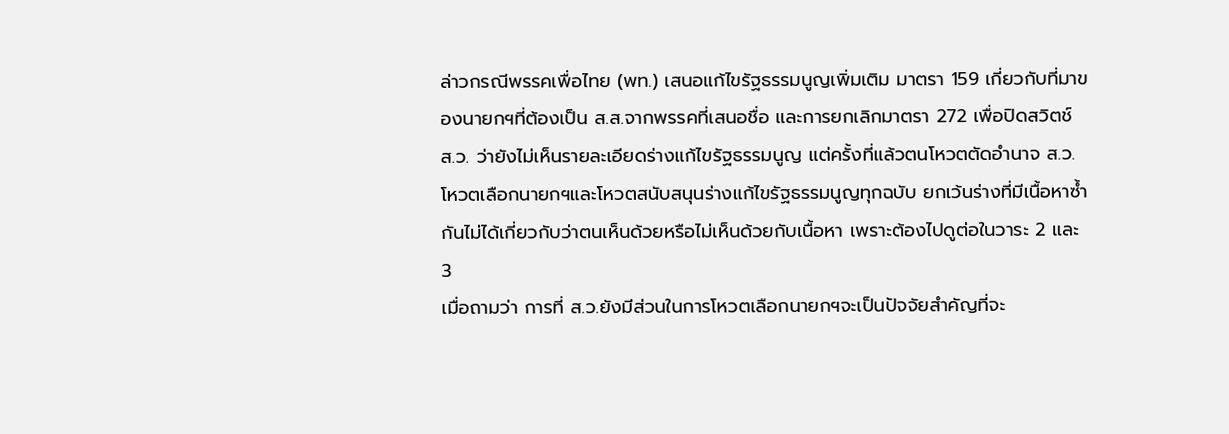ล่าวกรณีพรรคเพื่อไทย (พท.) เสนอแก้ไขรัฐธรรมนูญเพิ่มเติม มาตรา 159 เกี่ยวกับที่มาของนายกฯที่ต้องเป็น ส.ส.จากพรรคที่เสนอชื่อ และการยกเลิกมาตรา 272 เพื่อปิดสวิตช์ ส.ว. ว่ายังไม่เห็นรายละเอียดร่างแก้ไขรัฐธรรมนูญ แต่ครั้งที่แล้วตนโหวตตัดอำนาจ ส.ว.โหวตเลือกนายกฯและโหวตสนับสนุนร่างแก้ไขรัฐธรรมนูญทุกฉบับ ยกเว้นร่างที่มีเนื้อหาซ้ำกันไม่ได้เกี่ยวกับว่าตนเห็นด้วยหรือไม่เห็นด้วยกับเนื้อหา เพราะต้องไปดูต่อในวาระ 2 และ 3
เมื่อถามว่า การที่ ส.ว.ยังมีส่วนในการโหวตเลือกนายกฯจะเป็นปัจจัยสำคัญที่จะ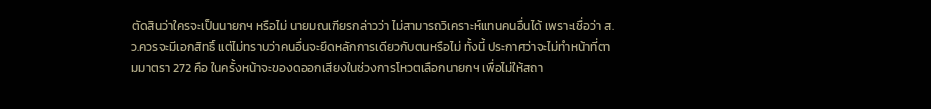ตัดสินว่าใครจะเป็นนายกฯ หรือไม่ นายมณเฑียรกล่าวว่า ไม่สามารถวิเคราะห์แทนคนอื่นได้ เพราะเชื่อว่า ส.ว.ควรจะมีเอกสิทธิ์ แต่ไม่ทราบว่าคนอื่นจะยึดหลักการเดียวกับตนหรือไม่ ทั้งนี้ ประกาศว่าจะไม่ทำหน้าที่ตามมาตรา 272 คือ ในครั้งหน้าจะของดออกเสียงในช่วงการโหวตเลือกนายกฯ เพื่อไม่ให้สถา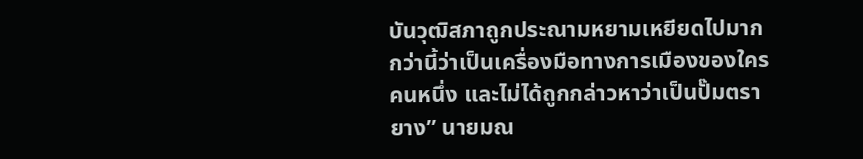บันวุฒิสภาถูกประณามหยามเหยียดไปมากกว่านี้ว่าเป็นเครื่องมือทางการเมืองของใครคนหนึ่ง และไม่ได้ถูกกล่าวหาว่าเป็นปั๊มตรายาง” นายมณ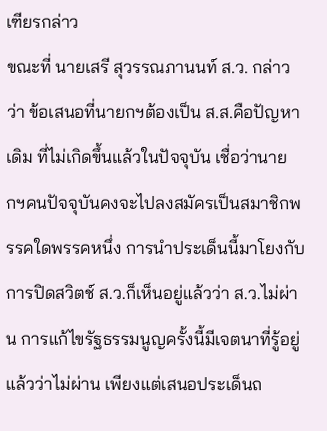เฑียรกล่าว
ขณะที่ นายเสรี สุวรรณภานนท์ ส.ว. กล่าวว่า ข้อเสนอที่นายกฯต้องเป็น ส.ส.คือปัญหาเดิม ที่ไม่เกิดขึ้นแล้วในปัจจุบัน เชื่อว่านายกฯคนปัจจุบันคงจะไปลงสมัครเป็นสมาชิกพรรคใดพรรคหนึ่ง การนำประเด็นนี้มาโยงกับการปิดสวิตช์ ส.ว.ก็เห็นอยู่แล้วว่า ส.ว.ไม่ผ่าน การแก้ไขรัฐธรรมนูญครั้งนี้มีเจตนาที่รู้อยู่แล้วว่าไม่ผ่าน เพียงแต่เสนอประเด็นถ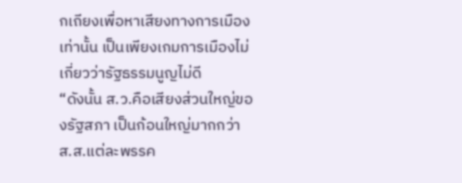กเถียงเพื่อหาเสียงทางการเมืองเท่านั้น เป็นเพียงเกมการเมืองไม่เกี่ยวว่ารัฐธรรมนูญไม่ดี
“ดังนั้น ส.ว.คือเสียงส่วนใหญ่ของรัฐสภา เป็นก้อนใหญ่มากกว่า ส.ส.แต่ละพรรค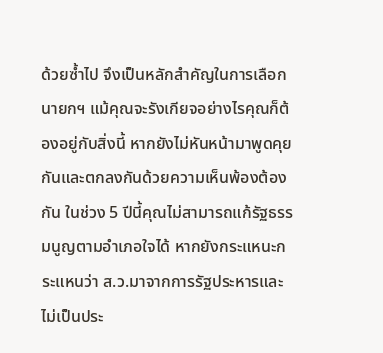ด้วยซ้ำไป จึงเป็นหลักสำคัญในการเลือกนายกฯ แม้คุณจะรังเกียจอย่างไรคุณก็ต้องอยู่กับสิ่งนี้ หากยังไม่หันหน้ามาพูดคุยกันและตกลงกันด้วยความเห็นพ้องต้องกัน ในช่วง 5 ปีนี้คุณไม่สามารถแก้รัฐธรรมนูญตามอำเภอใจได้ หากยังกระแหนะกระแหนว่า ส.ว.มาจากการรัฐประหารและไม่เป็นประ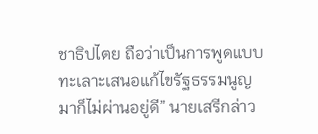ชาธิปไตย ถือว่าเป็นการพูดแบบทะเลาะเสนอแก้ไขรัฐธรรมนูญมาก็ไม่ผ่านอยู่ดี” นายเสรีกล่าว